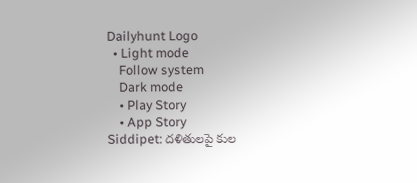Dailyhunt Logo
  • Light mode
    Follow system
    Dark mode
    • Play Story
    • App Story
Siddipet: దళితులపై కుల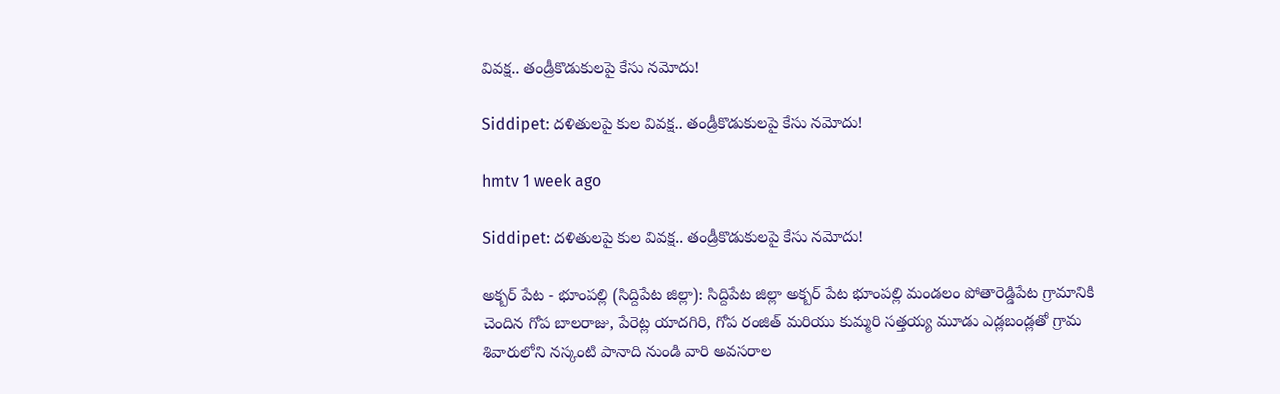వివక్ష.. తండ్రీకొడుకులపై కేసు నమోదు!

Siddipet: దళితులపై కుల వివక్ష.. తండ్రీకొడుకులపై కేసు నమోదు!

hmtv 1 week ago

Siddipet: దళితులపై కుల వివక్ష.. తండ్రీకొడుకులపై కేసు నమోదు!

అక్బర్ పేట - భూంపల్లి (సిద్దిపేట జిల్లా): సిద్దిపేట జిల్లా అక్బర్ పేట భూంపల్లి మండలం పోతారెడ్డిపేట గ్రామానికి చెందిన గోప బాలరాజు, పేరెట్ల యాదగిరి, గోప రంజిత్ మరియు కుమ్మరి సత్తయ్య మూడు ఎడ్లబండ్లతో గ్రామ శివారులోని నస్కంటి పానాది నుండి వారి అవసరాల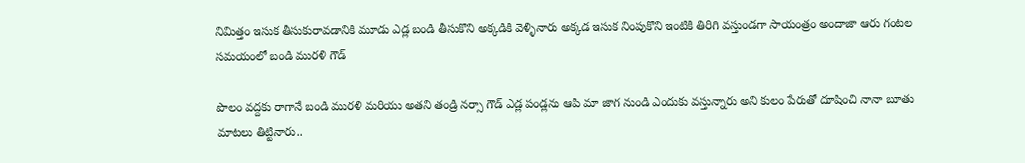నిమిత్తం ఇసుక తీసుకురావడానికి మూడు ఎడ్ల బండి తీసుకొని అక్కడికి వెళ్ళినారు అక్కడ ఇసుక నింపుకొని ఇంటికి తిరిగి వస్తుండగా సాయంత్రం అందాజా ఆరు గంటల సమయంలో బండి మురళి గౌడ్

పొలం వద్దకు రాగానే బండి మురళి మరియు అతని తండ్రి నర్సా గౌడ్ ఎడ్ల పండ్లను ఆపి మా జాగ నుండి ఎందుకు వస్తున్నారు అని కులం పేరుతో దూషించి నానా బూతు మాటలు తిట్టినారు..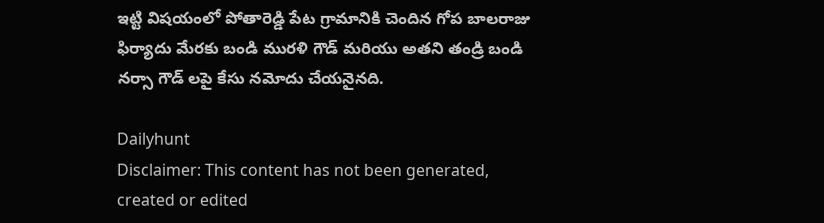ఇట్టి విషయంలో పోతారెడ్డి పేట గ్రామానికి చెందిన గోప బాలరాజు ఫిర్యాదు మేరకు బండి మురళి గౌడ్ మరియు అతని తండ్రి బండి నర్సా గౌడ్ లపై కేసు నమోదు చేయనైనది.

Dailyhunt
Disclaimer: This content has not been generated, created or edited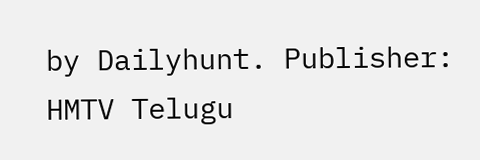by Dailyhunt. Publisher: HMTV Telugu